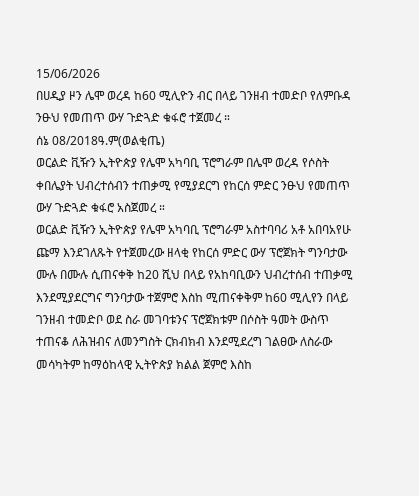15/06/2026
በሀዲያ ዞን ሌሞ ወረዳ ከ60 ሚሊዮን ብር በላይ ገንዘብ ተመድቦ የለምቡዳ ንፁህ የመጠጥ ውሃ ጉድጓድ ቁፋሮ ተጀመረ ።
ሰኔ 08/2018ዓ.ም(ወልቂጤ)
ወርልድ ቪዥን ኢትዮጵያ የሌሞ አካባቢ ፕሮግራም በሌሞ ወረዳ የሶስት ቀበሌያት ህብረተሰብን ተጠቃሚ የሚያደርግ የከርሰ ምድር ንፁህ የመጠጥ ውሃ ጉድጓድ ቁፋሮ አስጀመረ ።
ወርልድ ቪዥን ኢትዮጵያ የሌሞ አካባቢ ፕሮግራም አስተባባሪ አቶ አበባአየሁ ጩማ እንደገለጹት የተጀመረው ዘላቂ የከርሰ ምድር ውሃ ፕሮጀክት ግንባታው ሙሉ በሙሉ ሲጠናቀቅ ከ20 ሺህ በላይ የአከባቢውን ህብረተሰብ ተጠቃሚ እንደሚያደርግና ግንባታው ተጀምሮ እስከ ሚጠናቀቅም ከ60 ሚሊየን በላይ ገንዘብ ተመድቦ ወደ ስራ መገባቱንና ፕሮጀክቱም በሶስት ዓመት ውስጥ ተጠናቆ ለሕዝብና ለመንግስት ርክብክብ እንደሚደረግ ገልፀው ለስራው መሳካትም ከማዕከላዊ ኢትዮጵያ ክልል ጀምሮ እስከ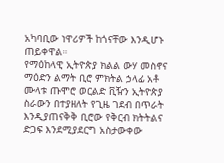አካባቢው ነዋሪዎች ከጎናቸው እንዲሆኑ ጠይቀዋል።
የማዕከላዊ ኢትዮጵያ ክልል ውሃ መስኖና ማዕድን ልማት ቢሮ ምክትል ኃላፊ አቶ ሙላቱ ጡሞሮ ወርልድ ቪዥን ኢትዮጵያ ስራውን በተያዘለት የጊዜ ገደብ በጥራት እንዲያጠናቅቅ ቢሮው የቅርብ ክትትልና ድጋፍ እንደሚያደርግ አስታውቀው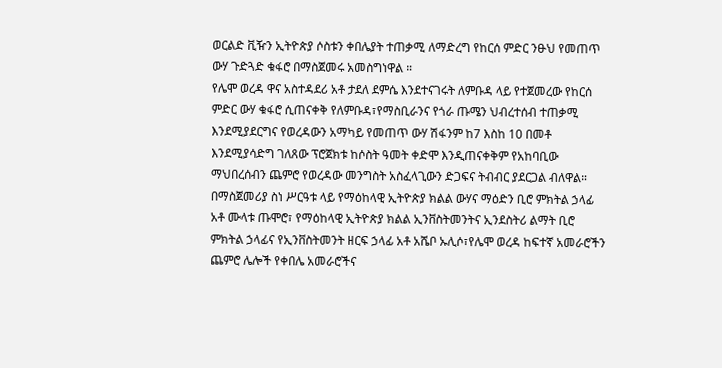ወርልድ ቪዥን ኢትዮጵያ ሶስቱን ቀበሌያት ተጠቃሚ ለማድረግ የከርሰ ምድር ንፁህ የመጠጥ ውሃ ጉድጓድ ቁፋሮ በማስጀመሩ አመስግነዋል ።
የሌሞ ወረዳ ዋና አስተዳደሪ አቶ ታደለ ደምሴ እንደተናገሩት ለምቡዳ ላይ የተጀመረው የከርሰ ምድር ውሃ ቁፋሮ ሲጠናቀቅ የለምቡዳ፣የማስቢራንና የጎራ ጡሜን ህብረተሰብ ተጠቃሚ እንደሚያደርግና የወረዳውን አማካይ የመጠጥ ውሃ ሽፋንም ከ7 እስከ 10 በመቶ እንደሚያሳድግ ገለጸው ፕሮጀክቱ ከሶስት ዓመት ቀድሞ እንዲጠናቀቅም የአከባቢው ማህበረሰብን ጨምሮ የወረዳው መንግስት አስፈላጊውን ድጋፍና ትብብር ያደርጋል ብለዋል።
በማስጀመሪያ ስነ ሥርዓቱ ላይ የማዕከላዊ ኢትዮጵያ ክልል ውሃና ማዕድን ቢሮ ምክትል ኃላፊ አቶ ሙላቱ ጡሞሮ፣ የማዕከላዊ ኢትዮጵያ ክልል ኢንቨስትመንትና ኢንደስትሪ ልማት ቢሮ ምክትል ኃላፊና የኢንቨስትመንት ዘርፍ ኃላፊ አቶ አሼቦ ኡሊሶ፣የሌሞ ወረዳ ከፍተኛ አመራሮችን ጨምሮ ሌሎች የቀበሌ አመራሮችና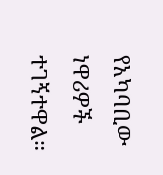የአካባቢው ነዋሪዎች ተገኝተዋል።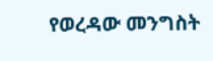የወረዳው መንግስት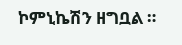ኮምኒኬሽን ዘግቧል ።